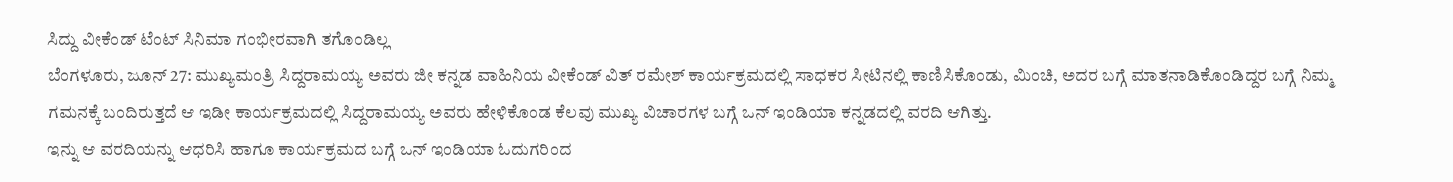ಸಿದ್ದು ವೀಕೆಂಡ್ ಟೆಂಟ್ ಸಿನಿಮಾ ಗಂಭೀರವಾಗಿ ತಗೊಂಡಿಲ್ಲ
ಬೆಂಗಳೂರು, ಜೂನ್ 27: ಮುಖ್ಯಮಂತ್ರಿ ಸಿದ್ದರಾಮಯ್ಯ ಅವರು ಜೀ ಕನ್ನಡ ವಾಹಿನಿಯ ವೀಕೆಂಡ್ ವಿತ್ ರಮೇಶ್ ಕಾರ್ಯಕ್ರಮದಲ್ಲಿ ಸಾಧಕರ ಸೀಟಿನಲ್ಲಿ ಕಾಣಿಸಿಕೊಂಡು, ಮಿಂಚಿ, ಅದರ ಬಗ್ಗೆ ಮಾತನಾಡಿಕೊಂಡಿದ್ದರ ಬಗ್ಗೆ ನಿಮ್ಮ ಗಮನಕ್ಕೆ ಬಂದಿರುತ್ತದೆ ಆ ಇಡೀ ಕಾರ್ಯಕ್ರಮದಲ್ಲಿ ಸಿದ್ದರಾಮಯ್ಯ ಅವರು ಹೇಳಿಕೊಂಡ ಕೆಲವು ಮುಖ್ಯ ವಿಚಾರಗಳ ಬಗ್ಗೆ ಒನ್ ಇಂಡಿಯಾ ಕನ್ನಡದಲ್ಲಿ ವರದಿ ಆಗಿತ್ತು.
ಇನ್ನು ಆ ವರದಿಯನ್ನು ಆಧರಿಸಿ ಹಾಗೂ ಕಾರ್ಯಕ್ರಮದ ಬಗ್ಗೆ ಒನ್ ಇಂಡಿಯಾ ಓದುಗರಿಂದ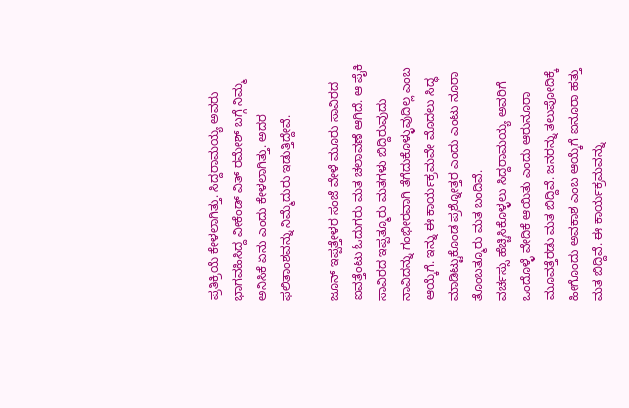ಪ್ರತಿಕ್ರಿಯೆ ಕೇಳಲಾಗಿತ್ತು. ಸಿದ್ದರಾಮಯ್ಯ ಅವರು ಭಾಗವಹಿಸಿದ್ದ ವೀಕೆಂಡ್ ವಿತ್ ರಮೇಶ್ ಬಗ್ಗೆ ನಿಮ್ಮ ಅನಿಸಿಕೆ ಏನು ಎಂದು ಕೇಳಲಾಗಿತ್ತು. ಅದರ ಫಲಿತಾಂಶವನ್ನು ನಿಮ್ಮೆದುರು ಇಡುತ್ತಿದ್ದೇವೆ.

ಜೂನ್ ಇಪ್ಪತ್ತೇಳರ ಸಂಜೆ ವೇಳೆ ಮೂರು ಸಾವಿರದ ಐವತ್ತೆಂಟು ಓದುಗರು ಮತ ಚಲಾವಣೆ ಆಗಿದೆ. ಆ ಪೈಕಿ ಸಾವಿರದ ಇಪ್ಪತ್ಮೂರು ಮತಗಳು ಬಿದ್ದಿರುವುದು ನಾವಿದನ್ನು ಗಂಭೀರವಾಗಿ ತೆಗೆದುಕೊಳ್ಳುವುದಿಲ್ಲ ಎಂಬ ಆಯ್ಕೆಗೆ. ಇನ್ನು ಈ ಕಾರ್ಯಕ್ರಮವೇ ಮೊದಲು ಸಿದ್ಧ ಮಾಡಿಟ್ಟುಕೊಂಡ ಪ್ರಶ್ನೋತ್ತರ ಎಂದು ಎಂಟು ನೂರಾ ತೊಂಬತ್ಮೂರು ಮತ ಬಂದಿವೆ.
ವರ್ಚಸ್ಸು ಹೆಚ್ಚಿಸಿಕೊಳ್ಳಲು ಸಿದ್ದರಾಮಯ್ಯ ಅವರಿಗೆ ಒಂದೊಳ್ಳೆ ವೇದಿಕೆ ಆಯಿತು ಎಂದು ಆರುನೂರಾ ಮೂವತ್ತೆರಡು ಮತ ಬಿದ್ದಿವೆ. ಜನರನ್ನು ತಲುಪೋದಿಕ್ಕೆ ಹೀಗೊಂದು ಅವಕಾಶ ಎಂಬ ಆಯ್ಕೆಗೆ ಐನೂರಾ ಹತ್ತು ಮತ ಬಿದ್ದಿವೆ. ಈ ಕಾರ್ಯಕ್ರಮವನ್ನು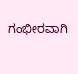ಗಂಭೀರವಾಗಿ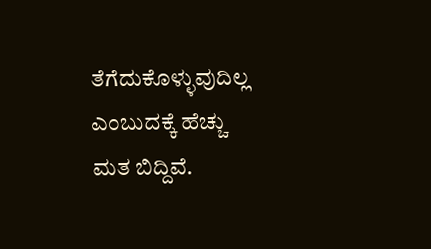ತೆಗೆದುಕೊಳ್ಳುವುದಿಲ್ಲ ಎಂಬುದಕ್ಕೆ ಹೆಚ್ಚು ಮತ ಬಿದ್ದಿವೆ.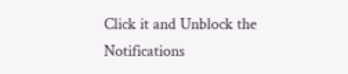Click it and Unblock the Notifications